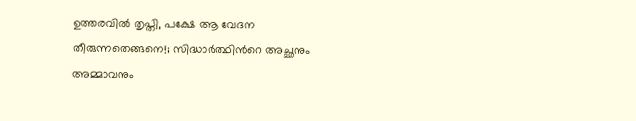ഉത്തരവില്‍ തൃപ്തി, പക്ഷേ ആ വേദന തീരുന്നതെങ്ങനെ!; സിദ്ധാര്‍ത്ഥിന്‍റെ അച്ഛനും അമ്മാവനും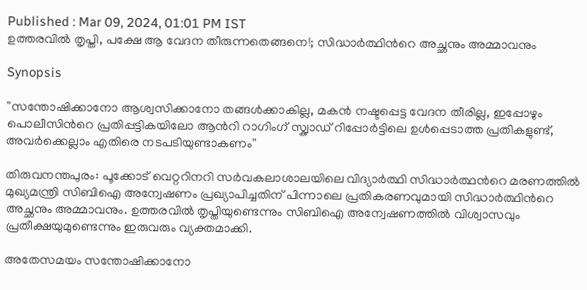Published : Mar 09, 2024, 01:01 PM IST
ഉത്തരവില്‍ തൃപ്തി, പക്ഷേ ആ വേദന തീരുന്നതെങ്ങനെ!; സിദ്ധാര്‍ത്ഥിന്‍റെ അച്ഛനും അമ്മാവനും

Synopsis

''സന്തോഷിക്കാനോ ആശ്വസിക്കാനോ തങ്ങള്‍ക്കാകില്ല, മകൻ നഷ്ടപ്പെട്ട വേദന തീരില്ല, ഇപ്പോഴും പൊലീസിന്‍റെ പ്രതിപ്പട്ടികയിലോ ആന്‍റി റാഗിംഗ് സ്ക്വാഡ് റിപ്പോര്‍ട്ടിലെ ഉള്‍പ്പെടാത്ത പ്രതികളുണ്ട്, അവര്‍ക്കെല്ലാം എതിരെ നടപടിയുണ്ടാകണം''

തിരുവനന്തപുരം: പൂക്കോട് വെറ്ററിനറി സര്‍വകലാശാലയിലെ വിദ്യാര്‍ത്ഥി സിദ്ധാര്‍ത്ഥന്‍റെ മരണത്തില്‍ മുഖ്യമന്ത്രി സിബിഐ അന്വേഷണം പ്രഖ്യാപിച്ചതിന് പിന്നാലെ പ്രതികരണവുമായി സിദ്ധാര്‍ത്ഥിന്‍റെ അച്ഛനും അമ്മാവനും. ഉത്തരവില്‍ തൃപ്തിയുണ്ടെന്നും സിബിഐ അന്വേഷണത്തില്‍ വിശ്വാസവും പ്രതീക്ഷയുമുണ്ടെന്നും ഇരുവരും വ്യക്തമാക്കി.

അതേസമയം സന്തോഷിക്കാനോ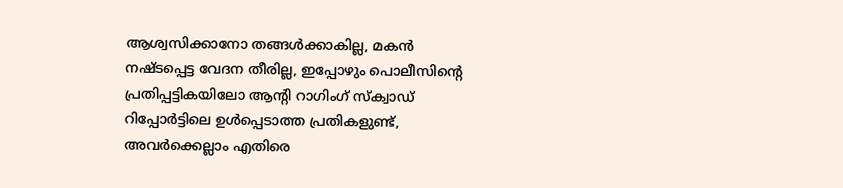ആശ്വസിക്കാനോ തങ്ങള്‍ക്കാകില്ല, മകൻ നഷ്ടപ്പെട്ട വേദന തീരില്ല, ഇപ്പോഴും പൊലീസിന്‍റെ പ്രതിപ്പട്ടികയിലോ ആന്‍റി റാഗിംഗ് സ്ക്വാഡ് റിപ്പോര്‍ട്ടിലെ ഉള്‍പ്പെടാത്ത പ്രതികളുണ്ട്, അവര്‍ക്കെല്ലാം എതിരെ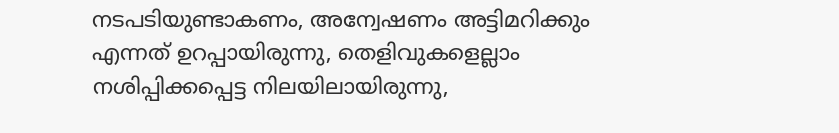നടപടിയുണ്ടാകണം, അന്വേഷണം അട്ടിമറിക്കും എന്നത് ഉറപ്പായിരുന്നു, തെളിവുകളെല്ലാം നശിപ്പിക്കപ്പെട്ട നിലയിലായിരുന്നു,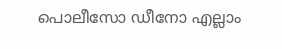പൊലീസോ ഡീനോ എല്ലാം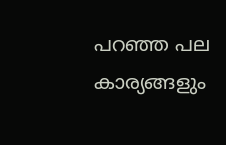പറഞ്ഞ പല കാര്യങ്ങളും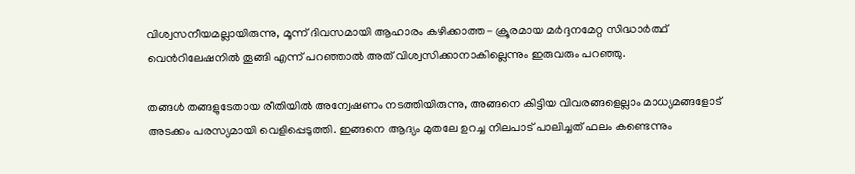വിശ്വസനീയമല്ലായിരുന്നു, മൂന്ന് ദിവസമായി ആഹാരം കഴിക്കാത്ത- ക്രൂരമായ മര്‍ദ്ദനമേറ്റ സിദ്ധാര്‍ത്ഥ് വെന്‍റിലേഷനില്‍ തൂങ്ങി എന്ന് പറഞ്ഞാല്‍ അത് വിശ്വസിക്കാനാകില്ലെന്നും ഇരുവരും പറഞ്ഞു.

തങ്ങള്‍ തങ്ങളുടേതായ രീതിയില്‍ അന്വേഷണം നടത്തിയിരുന്നു, അങ്ങനെ കിട്ടിയ വിവരങ്ങളെല്ലാം മാധ്യമങ്ങളോട് അടക്കം പരസ്യമായി വെളിപ്പെടുത്തി. ഇങ്ങനെ ആദ്യം മുതലേ ഉറച്ച നിലപാട് പാലിച്ചത് ഫലം കണ്ടെന്നും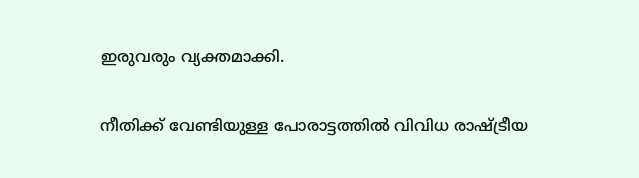ഇരുവരും വ്യക്തമാക്കി.

നീതിക്ക് വേണ്ടിയുള്ള പോരാട്ടത്തില്‍ വിവിധ രാഷ്ട്രീയ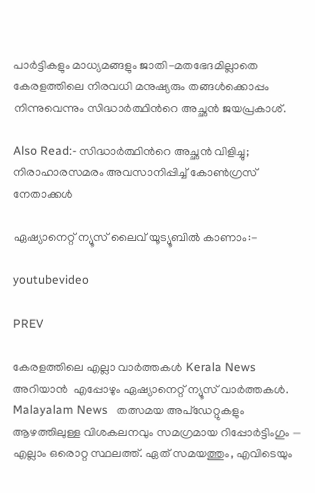പാര്‍ട്ടികളും മാധ്യമങ്ങളും ജാതി-മതഭേദമില്ലാതെ കേരളത്തിലെ നിരവധി മനുഷ്യരും തങ്ങള്‍ക്കൊപ്പം നിന്നുവെന്നും സിദ്ധാര്‍ത്ഥിന്‍റെ അച്ഛൻ ജയപ്രകാശ്.

Also Read:- സിദ്ധാര്‍ത്ഥിന്‍റെ അച്ഛൻ വിളിച്ചു; നിരാഹാരസമരം അവസാനിപ്പിച്ച് കോണ്‍ഗ്രസ് നേതാക്കള്‍

ഏഷ്യാനെറ്റ് ന്യൂസ് ലൈവ് യൂട്യൂബില്‍ കാണാം:-

youtubevideo

PREV

കേരളത്തിലെ എല്ലാ വാർത്തകൾ Kerala News അറിയാൻ  എപ്പോഴും ഏഷ്യാനെറ്റ് ന്യൂസ് വാർത്തകൾ.  Malayalam News   തത്സമയ അപ്‌ഡേറ്റുകളും ആഴത്തിലുള്ള വിശകലനവും സമഗ്രമായ റിപ്പോർട്ടിംഗും — എല്ലാം ഒരൊറ്റ സ്ഥലത്ത്. ഏത് സമയത്തും, എവിടെയും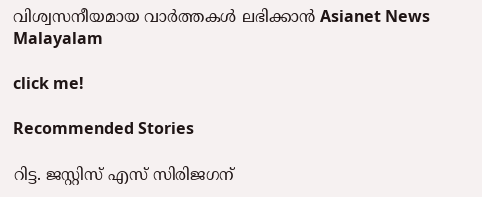വിശ്വസനീയമായ വാർത്തകൾ ലഭിക്കാൻ Asianet News Malayalam

click me!

Recommended Stories

റിട്ട. ജസ്റ്റിസ് എസ് സിരിജഗന്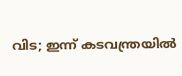വിട; ഇന്ന് കടവന്ത്രയിൽ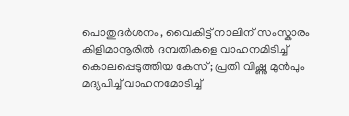പൊതുദര്‍ശനം, വൈകിട്ട് നാലിന് സംസ്കാരം
കിളിമാനൂരിൽ ദമ്പതികളെ വാഹനമിടിച്ച് കൊലപ്പെടുത്തിയ കേസ്; പ്രതി വിഷ്ണു മുന്‍പും മദ്യപിച്ച് വാഹനമോടിച്ച്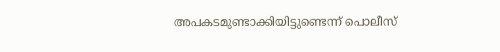അപകടമുണ്ടാക്കിയിട്ടുണ്ടെന്ന് പൊലീസ്